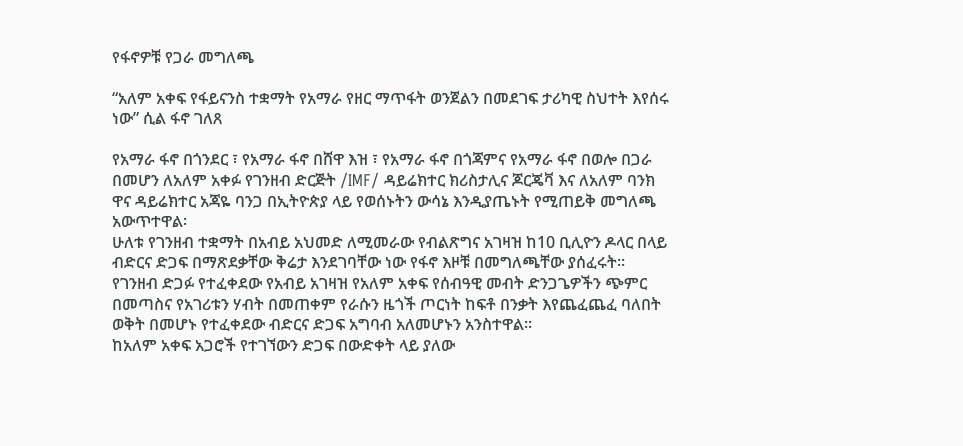የፋኖዎቹ የጋራ መግለጫ

“አለም አቀፍ የፋይናንስ ተቋማት የአማራ የዘር ማጥፋት ወንጀልን በመደገፍ ታሪካዊ ስህተት እየሰሩ ነው” ሲል ፋኖ ገለጸ

የአማራ ፋኖ በጎንደር ፣ የአማራ ፋኖ በሸዋ እዝ ፣ የአማራ ፋኖ በጎጃምና የአማራ ፋኖ በወሎ በጋራ በመሆን ለአለም አቀፉ የገንዘብ ድርጅት /IMF/ ዳይሬክተር ክሪስታሊና ጆርጄቫ እና ለአለም ባንክ ዋና ዳይሬክተር አጃዬ ባንጋ በኢትዮጵያ ላይ የወሰኑትን ውሳኔ እንዲያጤኑት የሚጠይቅ መግለጫ አውጥተዋል፡
ሁለቱ የገንዘብ ተቋማት በአብይ አህመድ ለሚመራው የብልጽግና አገዛዝ ከ10 ቢሊዮን ዶላር በላይ ብድርና ድጋፍ በማጽደቃቸው ቅሬታ እንደገባቸው ነው የፋኖ እዞቹ በመግለጫቸው ያሰፈሩት፡፡
የገንዘብ ድጋፉ የተፈቀደው የአብይ አገዛዝ የአለም አቀፍ የሰብዓዊ መብት ድንጋጌዎችን ጭምር በመጣስና የአገሪቱን ሃብት በመጠቀም የራሱን ዜጎች ጦርነት ከፍቶ በንቃት እየጨፈጨፈ ባለበት ወቅት በመሆኑ የተፈቀደው ብድርና ድጋፍ አግባብ አለመሆኑን አንስተዋል፡፡
ከአለም አቀፍ አጋሮች የተገኘውን ድጋፍ በውድቀት ላይ ያለው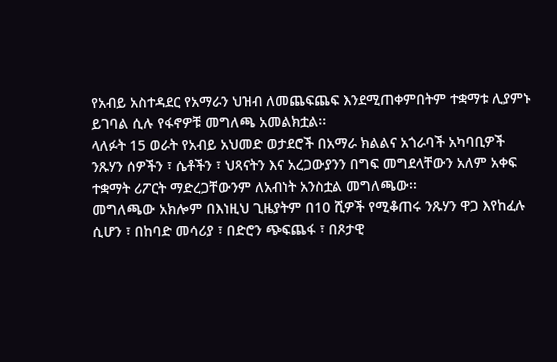የአብይ አስተዳደር የአማራን ህዝብ ለመጨፍጨፍ እንደሚጠቀምበትም ተቋማቱ ሊያምኑ ይገባል ሲሉ የፋኖዎቹ መግለጫ አመልክቷል፡፡
ላለፉት 15 ወራት የአብይ አህመድ ወታደሮች በአማራ ክልልና አጎራባች አካባቢዎች ንጹሃን ሰዎችን ፣ ሴቶችን ፣ ህጻናትን እና አረጋውያንን በግፍ መግደላቸውን አለም አቀፍ ተቋማት ሪፖርት ማድረጋቸውንም ለአብነት አንስቷል መግለጫው፡፡
መግለጫው አክሎም በእነዚህ ጊዜያትም በ10 ሺዎች የሚቆጠሩ ንጹሃን ዋጋ እየከፈሉ ሲሆን ፣ በከባድ መሳሪያ ፣ በድሮን ጭፍጨፋ ፣ በጾታዊ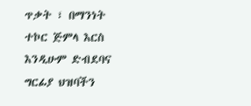ጥቃት ፣ በማንነት ተኮር ጅምላ እርስ እንዲሁም ድብደባና ግርፊያ ህዝባችን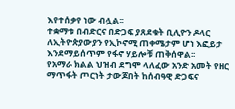እየተሰቃየ ነው ብሏል፡፡
ተቋማቱ በብድርና በድጋፍ ያጸደቁት ቢሊዮን ዶላር ለኢትዮጵያውያን የኢኮኖሚ ጠቀሜታም ሆነ እፎይታ እንደማይሰጥም የፋኖ ሃይሎቹ ጠቅሰዋል፡፡
የአማራ ክልል ህዝብ ደግሞ ላለፈው አንድ አመት የዘር ማጥፋት ጦርነት ታውጆበት ከሰብዓዊ ድጋፍና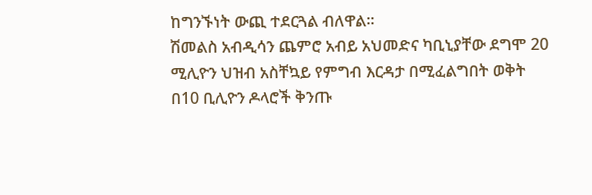ከግንኙነት ውጪ ተደርጓል ብለዋል፡፡
ሽመልስ አብዲሳን ጨምሮ አብይ አህመድና ካቢኒያቸው ደግሞ 20 ሚሊዮን ህዝብ አስቸኳይ የምግብ እርዳታ በሚፈልግበት ወቅት በ10 ቢሊዮን ዶላሮች ቅንጡ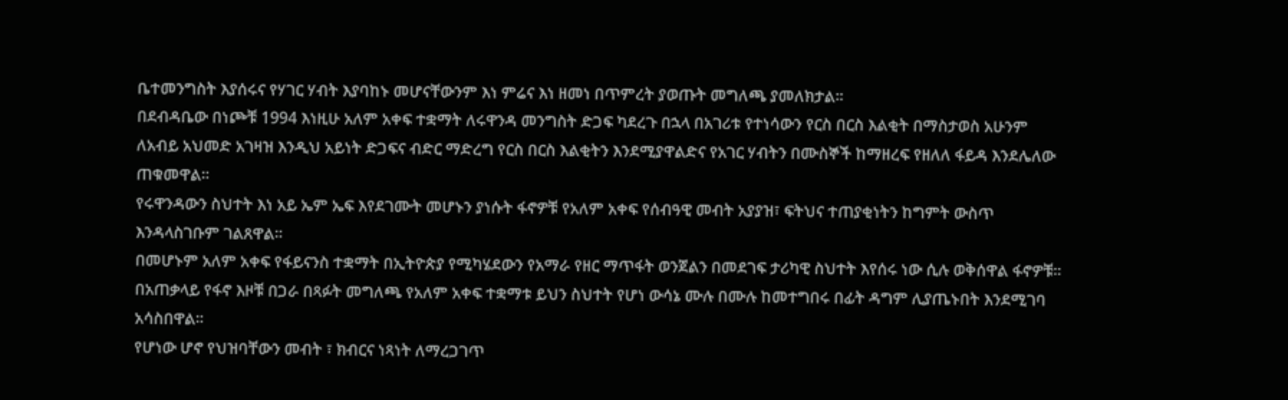ቤተመንግስት እያሰሩና የሃገር ሃብት እያባከኑ መሆናቸውንም እነ ምሬና እነ ዘመነ በጥምረት ያወጡት መግለጫ ያመለክታል፡፡
በደብዳቤው በነጮቹ 1994 እነዚሁ አለም አቀፍ ተቋማት ለሩዋንዳ መንግስት ድጋፍ ካደረጉ በኋላ በአገሪቱ የተነሳውን የርስ በርስ እልቂት በማስታወስ አሁንም ለአብይ አህመድ አገዛዝ እንዲህ አይነት ድጋፍና ብድር ማድረግ የርስ በርስ እልቂትን እንደሚያዋልድና የአገር ሃብትን በሙስኞች ከማዘረፍ የዘለለ ፋይዳ እንደሌለው ጠቁመዋል፡፡
የሩዋንዳውን ስህተት እነ አይ ኤም ኤፍ እየደገሙት መሆኑን ያነሱት ፋኖዎቹ የአለም አቀፍ የሰብዓዊ መብት አያያዝ፣ ፍትህና ተጠያቂነትን ከግምት ውስጥ እንዳላስገቡም ገልጸዋል፡፡
በመሆኑም አለም አቀፍ የፋይናንስ ተቋማት በኢትዮጵያ የሚካሄደውን የአማራ የዘር ማጥፋት ወንጀልን በመደገፍ ታሪካዊ ስህተት እየሰሩ ነው ሲሉ ወቅሰዋል ፋኖዎቹ፡፡
በአጠቃላይ የፋኖ እዞቹ በጋራ በጻፉት መግለጫ የአለም አቀፍ ተቋማቱ ይህን ስህተት የሆነ ውሳኔ ሙሉ በሙሉ ከመተግበሩ በፊት ዳግም ሊያጤኑበት እንደሚገባ አሳስበዋል፡፡
የሆነው ሆኖ የህዝባቸውን መብት ፣ ክብርና ነጻነት ለማረጋገጥ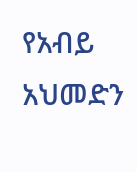የአብይ አህመድን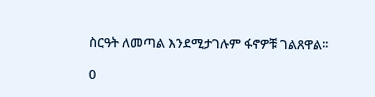ስርዓት ለመጣል እንደሚታገሉም ፋኖዎቹ ገልጸዋል፡፡

0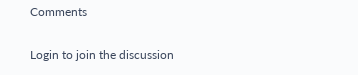Comments

Login to join the discussion